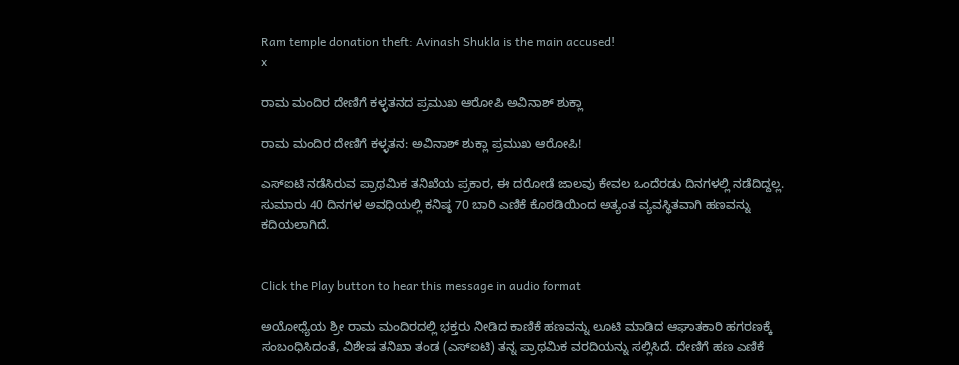Ram temple donation theft: Avinash Shukla is the main accused!
x

ರಾಮ ಮಂದಿರ ದೇಣಿಗೆ ಕಳ್ಳತನದ ಪ್ರಮುಖ ಆರೋಪಿ ಅವಿನಾಶ್ ಶುಕ್ಲಾ

ರಾಮ ಮಂದಿರ ದೇಣಿಗೆ ಕಳ್ಳತನ: ಅವಿನಾಶ್ ಶುಕ್ಲಾ ಪ್ರಮುಖ ಆರೋಪಿ!

ಎಸ್‌ಐಟಿ ನಡೆಸಿರುವ ಪ್ರಾಥಮಿಕ ತನಿಖೆಯ ಪ್ರಕಾರ, ಈ ದರೋಡೆ ಜಾಲವು ಕೇವಲ ಒಂದೆರಡು ದಿನಗಳಲ್ಲಿ ನಡೆದಿದ್ದಲ್ಲ. ಸುಮಾರು 40 ದಿನಗಳ ಅವಧಿಯಲ್ಲಿ ಕನಿಷ್ಠ 70 ಬಾರಿ ಎಣಿಕೆ ಕೊಠಡಿಯಿಂದ ಅತ್ಯಂತ ವ್ಯವಸ್ಥಿತವಾಗಿ ಹಣವನ್ನು ಕದಿಯಲಾಗಿದೆ.


Click the Play button to hear this message in audio format

ಅಯೋಧ್ಯೆಯ ಶ್ರೀ ರಾಮ ಮಂದಿರದಲ್ಲಿ ಭಕ್ತರು ನೀಡಿದ ಕಾಣಿಕೆ ಹಣವನ್ನು ಲೂಟಿ ಮಾಡಿದ ಆಘಾತಕಾರಿ ಹಗರಣಕ್ಕೆ ಸಂಬಂಧಿಸಿದಂತೆ, ವಿಶೇಷ ತನಿಖಾ ತಂಡ (ಎಸ್‌ಐಟಿ) ತನ್ನ ಪ್ರಾಥಮಿಕ ವರದಿಯನ್ನು ಸಲ್ಲಿಸಿದೆ. ದೇಣಿಗೆ ಹಣ ಎಣಿಕೆ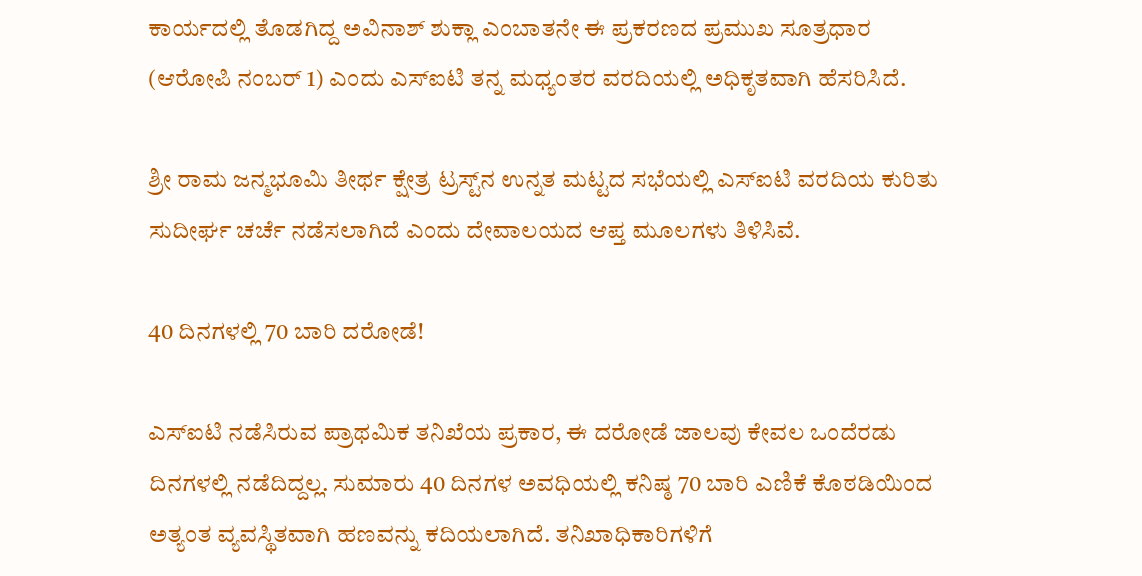ಕಾರ್ಯದಲ್ಲಿ ತೊಡಗಿದ್ದ ಅವಿನಾಶ್ ಶುಕ್ಲಾ ಎಂಬಾತನೇ ಈ ಪ್ರಕರಣದ ಪ್ರಮುಖ ಸೂತ್ರಧಾರ (ಆರೋಪಿ ನಂಬರ್ 1) ಎಂದು ಎಸ್‌ಐಟಿ ತನ್ನ ಮಧ್ಯಂತರ ವರದಿಯಲ್ಲಿ ಅಧಿಕೃತವಾಗಿ ಹೆಸರಿಸಿದೆ.

ಶ್ರೀ ರಾಮ ಜನ್ಮಭೂಮಿ ತೀರ್ಥ ಕ್ಷೇತ್ರ ಟ್ರಸ್ಟ್‌ನ ಉನ್ನತ ಮಟ್ಟದ ಸಭೆಯಲ್ಲಿ ಎಸ್‌ಐಟಿ ವರದಿಯ ಕುರಿತು ಸುದೀರ್ಘ ಚರ್ಚೆ ನಡೆಸಲಾಗಿದೆ ಎಂದು ದೇವಾಲಯದ ಆಪ್ತ ಮೂಲಗಳು ತಿಳಿಸಿವೆ.

40 ದಿನಗಳಲ್ಲಿ 70 ಬಾರಿ ದರೋಡೆ!

ಎಸ್‌ಐಟಿ ನಡೆಸಿರುವ ಪ್ರಾಥಮಿಕ ತನಿಖೆಯ ಪ್ರಕಾರ, ಈ ದರೋಡೆ ಜಾಲವು ಕೇವಲ ಒಂದೆರಡು ದಿನಗಳಲ್ಲಿ ನಡೆದಿದ್ದಲ್ಲ. ಸುಮಾರು 40 ದಿನಗಳ ಅವಧಿಯಲ್ಲಿ ಕನಿಷ್ಠ 70 ಬಾರಿ ಎಣಿಕೆ ಕೊಠಡಿಯಿಂದ ಅತ್ಯಂತ ವ್ಯವಸ್ಥಿತವಾಗಿ ಹಣವನ್ನು ಕದಿಯಲಾಗಿದೆ. ತನಿಖಾಧಿಕಾರಿಗಳಿಗೆ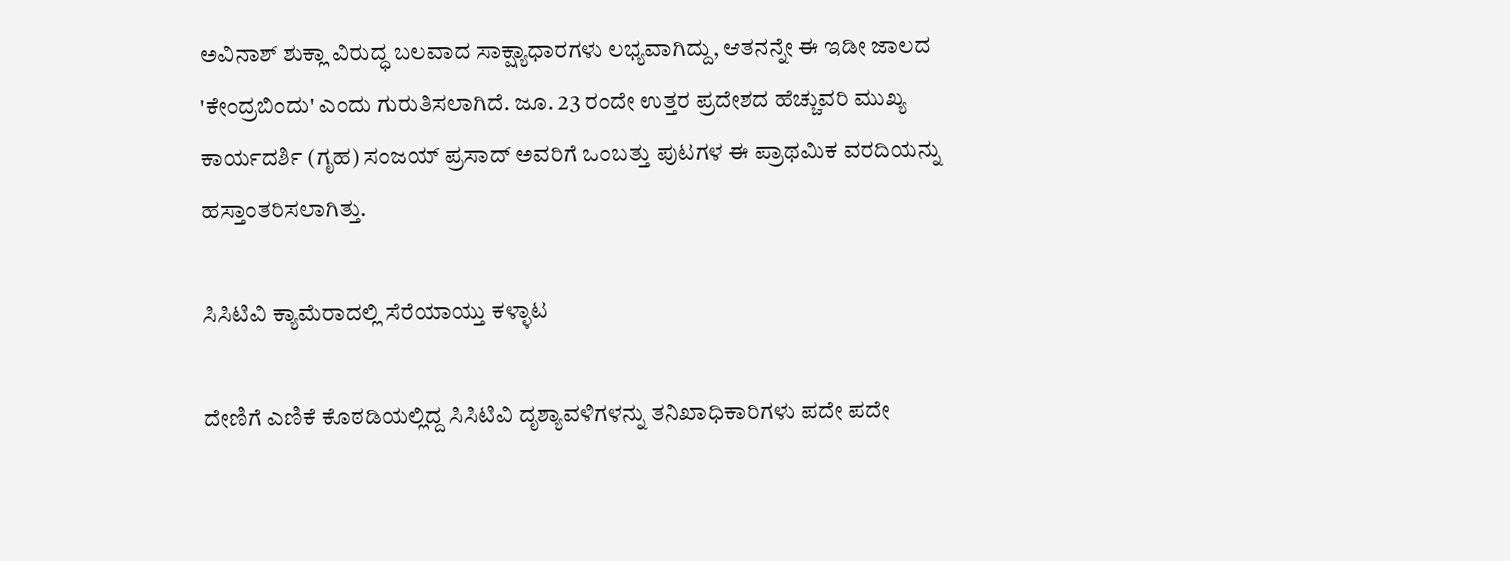ಅವಿನಾಶ್ ಶುಕ್ಲಾ ವಿರುದ್ಧ ಬಲವಾದ ಸಾಕ್ಷ್ಯಾಧಾರಗಳು ಲಭ್ಯವಾಗಿದ್ದು, ಆತನನ್ನೇ ಈ ಇಡೀ ಜಾಲದ 'ಕೇಂದ್ರಬಿಂದು' ಎಂದು ಗುರುತಿಸಲಾಗಿದೆ. ಜೂ. 23 ರಂದೇ ಉತ್ತರ ಪ್ರದೇಶದ ಹೆಚ್ಚುವರಿ ಮುಖ್ಯ ಕಾರ್ಯದರ್ಶಿ (ಗೃಹ) ಸಂಜಯ್ ಪ್ರಸಾದ್ ಅವರಿಗೆ ಒಂಬತ್ತು ಪುಟಗಳ ಈ ಪ್ರಾಥಮಿಕ ವರದಿಯನ್ನು ಹಸ್ತಾಂತರಿಸಲಾಗಿತ್ತು.

ಸಿಸಿಟಿವಿ ಕ್ಯಾಮೆರಾದಲ್ಲಿ ಸೆರೆಯಾಯ್ತು ಕಳ್ಳಾಟ

ದೇಣಿಗೆ ಎಣಿಕೆ ಕೊಠಡಿಯಲ್ಲಿದ್ದ ಸಿಸಿಟಿವಿ ದೃಶ್ಯಾವಳಿಗಳನ್ನು ತನಿಖಾಧಿಕಾರಿಗಳು ಪದೇ ಪದೇ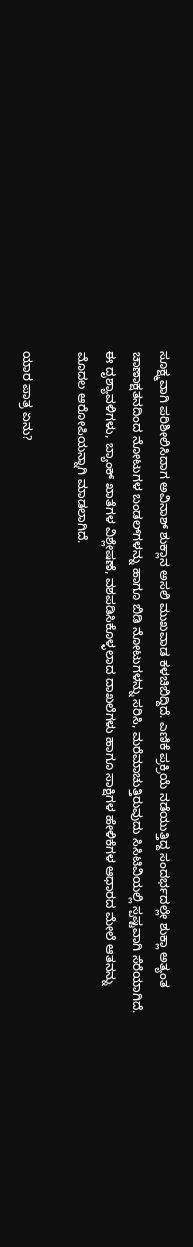ಸೂಕ್ಷ್ಮವಾಗಿ ಪರಿಶೀಲಿಸಿದಾಗ ಅವಿನಾಶ್ ಶುಕ್ಲಾನ ಅಸಲಿ ಮುಖವಾಡ ಕಳಚಿಬಿದ್ದಿದೆ. ಎಣಿಕೆ ಪ್ರಕ್ರಿಯೆ ನಡೆಯುತ್ತಿದ್ದ ಸಂದರ್ಭದಲ್ಲೇ ಶುಕ್ಲಾ ಅತ್ಯಂತ ಚಾಣಾಕ್ಷತನದಿಂದ ನೋಟುಗಳ ಬಂಡಲ್‌ಗಳನ್ನು ಹಾಗೂ ಬಿಡಿ ನೋಟುಗಳನ್ನು ಸರಿಸಿ, ಮರೆಮಾಚುತ್ತಿರುವುದು ಸಿಸಿಟಿವಿಯಲ್ಲಿ ಸ್ಪಷ್ಟವಾಗಿ ಸೆರೆಯಾಗಿದೆ. ಈ ದೃಶ್ಯಾವಳಿಗಳು, ಬ್ಯಾಂಕ್ ಖಾತೆಗಳ ವಿಶ್ಲೇಷಣೆ, ವಶಪಡಿಸಿಕೊಳ್ಳಲಾದ ದಾಖಲೆಗಳು ಹಾಗೂ ಸಾಕ್ಷಿಗಳ ಹೇಳಿಕೆಗಳ ಆಧಾರದ ಮೇಲೆ ಆತನನ್ನು ಮೊದಲ ಆರೋಪಿಯನ್ನಾಗಿ ಮಾಡಲಾಗಿದೆ.

ಯಾರ ಪಾತ್ರ ಏನು?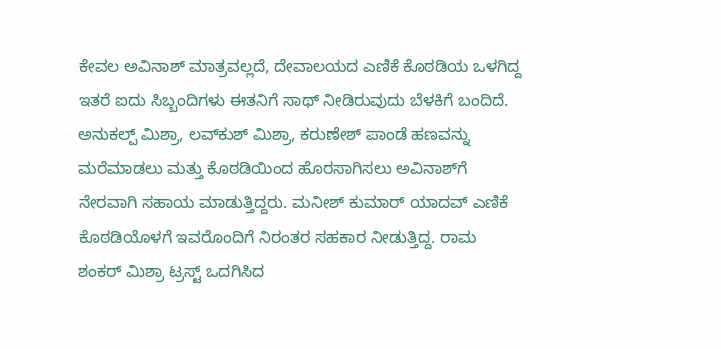ಕೇವಲ ಅವಿನಾಶ್ ಮಾತ್ರವಲ್ಲದೆ, ದೇವಾಲಯದ ಎಣಿಕೆ ಕೊಠಡಿಯ ಒಳಗಿದ್ದ ಇತರೆ ಐದು ಸಿಬ್ಬಂದಿಗಳು ಈತನಿಗೆ ಸಾಥ್ ನೀಡಿರುವುದು ಬೆಳಕಿಗೆ ಬಂದಿದೆ. ಅನುಕಲ್ಪ್ ಮಿಶ್ರಾ, ಲವ್‌ಕುಶ್ ಮಿಶ್ರಾ, ಕರುಣೇಶ್ ಪಾಂಡೆ ಹಣವನ್ನು ಮರೆಮಾಡಲು ಮತ್ತು ಕೊಠಡಿಯಿಂದ ಹೊರಸಾಗಿಸಲು ಅವಿನಾಶ್‌ಗೆ ನೇರವಾಗಿ ಸಹಾಯ ಮಾಡುತ್ತಿದ್ದರು. ಮನೀಶ್ ಕುಮಾರ್ ಯಾದವ್ ಎಣಿಕೆ ಕೊಠಡಿಯೊಳಗೆ ಇವರೊಂದಿಗೆ ನಿರಂತರ ಸಹಕಾರ ನೀಡುತ್ತಿದ್ದ. ರಾಮ ಶಂಕರ್ ಮಿಶ್ರಾ ಟ್ರಸ್ಟ್ ಒದಗಿಸಿದ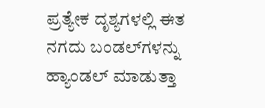ಪ್ರತ್ಯೇಕ ದೃಶ್ಯಗಳಲ್ಲಿ ಈತ ನಗದು ಬಂಡಲ್‌ಗಳನ್ನು ಹ್ಯಾಂಡಲ್ ಮಾಡುತ್ತಾ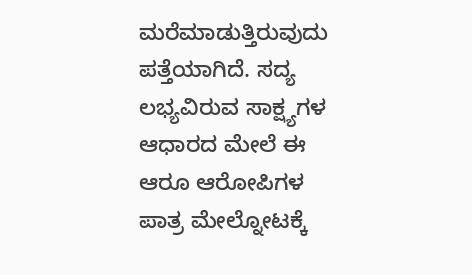ಮರೆಮಾಡುತ್ತಿರುವುದು ಪತ್ತೆಯಾಗಿದೆ. ಸದ್ಯ ಲಭ್ಯವಿರುವ ಸಾಕ್ಷ್ಯಗಳ ಆಧಾರದ ಮೇಲೆ ಈ ಆರೂ ಆರೋಪಿಗಳ ಪಾತ್ರ ಮೇಲ್ನೋಟಕ್ಕೆ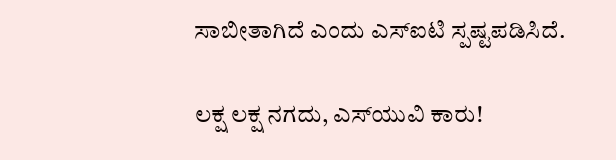ಸಾಬೀತಾಗಿದೆ ಎಂದು ಎಸ್‌ಐಟಿ ಸ್ಪಷ್ಟಪಡಿಸಿದೆ.

ಲಕ್ಷ ಲಕ್ಷ ನಗದು, ಎಸ್‌ಯುವಿ ಕಾರು!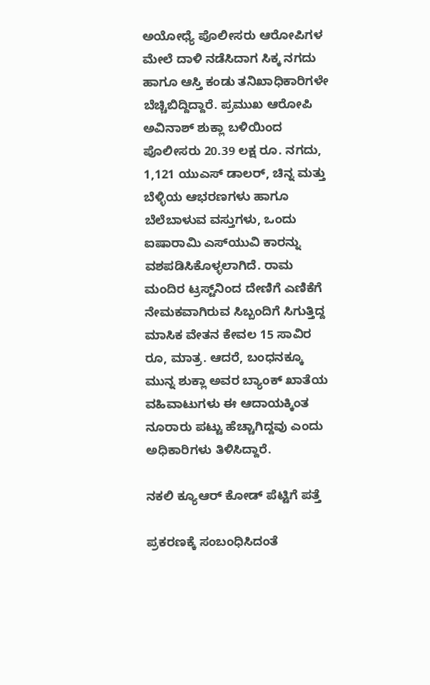ಅಯೋಧ್ಯೆ ಪೊಲೀಸರು ಆರೋಪಿಗಳ ಮೇಲೆ ದಾಳಿ ನಡೆಸಿದಾಗ ಸಿಕ್ಕ ನಗದು ಹಾಗೂ ಆಸ್ತಿ ಕಂಡು ತನಿಖಾಧಿಕಾರಿಗಳೇ ಬೆಚ್ಚಿಬಿದ್ದಿದ್ದಾರೆ. ಪ್ರಮುಖ ಆರೋಪಿ ಅವಿನಾಶ್ ಶುಕ್ಲಾ ಬಳಿಯಿಂದ ಪೊಲೀಸರು 20.39 ಲಕ್ಷ ರೂ. ನಗದು, 1,121 ಯುಎಸ್ ಡಾಲರ್, ಚಿನ್ನ ಮತ್ತು ಬೆಳ್ಳಿಯ ಆಭರಣಗಳು ಹಾಗೂ ಬೆಲೆಬಾಳುವ ವಸ್ತುಗಳು, ಒಂದು ಐಷಾರಾಮಿ ಎಸ್‌ಯುವಿ ಕಾರನ್ನು ವಶಪಡಿಸಿಕೊಳ್ಳಲಾಗಿದೆ. ರಾಮ ಮಂದಿರ ಟ್ರಸ್ಟ್‌ನಿಂದ ದೇಣಿಗೆ ಎಣಿಕೆಗೆ ನೇಮಕವಾಗಿರುವ ಸಿಬ್ಬಂದಿಗೆ ಸಿಗುತ್ತಿದ್ದ ಮಾಸಿಕ ವೇತನ ಕೇವಲ 15 ಸಾವಿರ ರೂ, ಮಾತ್ರ. ಆದರೆ, ಬಂಧನಕ್ಕೂ ಮುನ್ನ ಶುಕ್ಲಾ ಅವರ ಬ್ಯಾಂಕ್ ಖಾತೆಯ ವಹಿವಾಟುಗಳು ಈ ಆದಾಯಕ್ಕಿಂತ ನೂರಾರು ಪಟ್ಟು ಹೆಚ್ಚಾಗಿದ್ದವು ಎಂದು ಅಧಿಕಾರಿಗಳು ತಿಳಿಸಿದ್ದಾರೆ.

ನಕಲಿ ಕ್ಯೂಆರ್ ಕೋಡ್ ಪೆಟ್ಟಿಗೆ ಪತ್ತೆ

ಪ್ರಕರಣಕ್ಕೆ ಸಂಬಂಧಿಸಿದಂತೆ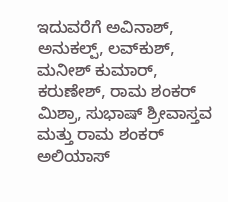ಇದುವರೆಗೆ ಅವಿನಾಶ್, ಅನುಕಲ್ಪ್, ಲವ್‌ಕುಶ್, ಮನೀಶ್ ಕುಮಾರ್, ಕರುಣೇಶ್, ರಾಮ ಶಂಕರ್ ಮಿಶ್ರಾ, ಸುಭಾಷ್ ಶ್ರೀವಾಸ್ತವ ಮತ್ತು ರಾಮ ಶಂಕರ್ ಅಲಿಯಾಸ್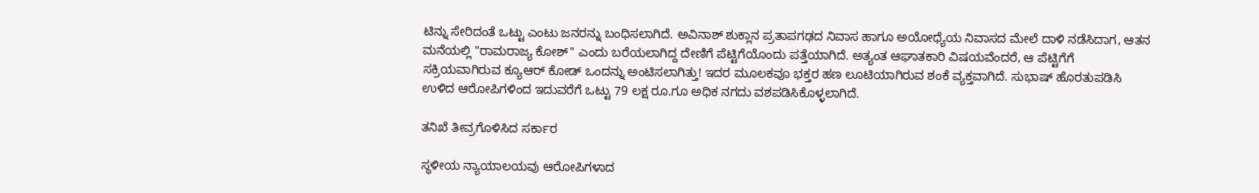ಟಿನ್ನು ಸೇರಿದಂತೆ ಒಟ್ಟು ಎಂಟು ಜನರನ್ನು ಬಂಧಿಸಲಾಗಿದೆ. ಅವಿನಾಶ್ ಶುಕ್ಲಾನ ಪ್ರತಾಪಗಢದ ನಿವಾಸ ಹಾಗೂ ಅಯೋಧ್ಯೆಯ ನಿವಾಸದ ಮೇಲೆ ದಾಳಿ ನಡೆಸಿದಾಗ, ಆತನ ಮನೆಯಲ್ಲಿ "ರಾಮರಾಜ್ಯ ಕೋಶ್" ಎಂದು ಬರೆಯಲಾಗಿದ್ದ ದೇಣಿಗೆ ಪೆಟ್ಟಿಗೆಯೊಂದು ಪತ್ತೆಯಾಗಿದೆ. ಅತ್ಯಂತ ಆಘಾತಕಾರಿ ವಿಷಯವೆಂದರೆ, ಆ ಪೆಟ್ಟಿಗೆಗೆ ಸಕ್ರಿಯವಾಗಿರುವ ಕ್ಯೂಆರ್ ಕೋಡ್ ಒಂದನ್ನು ಅಂಟಿಸಲಾಗಿತ್ತು! ಇದರ ಮೂಲಕವೂ ಭಕ್ತರ ಹಣ ಲೂಟಿಯಾಗಿರುವ ಶಂಕೆ ವ್ಯಕ್ತವಾಗಿದೆ. ಸುಭಾಷ್ ಹೊರತುಪಡಿಸಿ ಉಳಿದ ಆರೋಪಿಗಳಿಂದ ಇದುವರೆಗೆ ಒಟ್ಟು 79 ಲಕ್ಷ ರೂ.ಗೂ ಅಧಿಕ ನಗದು ವಶಪಡಿಸಿಕೊಳ್ಳಲಾಗಿದೆ.

ತನಿಖೆ ತೀವ್ರಗೊಳಿಸಿದ ಸರ್ಕಾರ

ಸ್ಥಳೀಯ ನ್ಯಾಯಾಲಯವು ಆರೋಪಿಗಳಾದ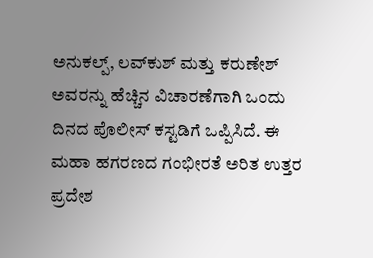ಅನುಕಲ್ಪ್, ಲವ್‌ಕುಶ್ ಮತ್ತು ಕರುಣೇಶ್ ಅವರನ್ನು ಹೆಚ್ಚಿನ ವಿಚಾರಣೆಗಾಗಿ ಒಂದು ದಿನದ ಪೊಲೀಸ್ ಕಸ್ಟಡಿಗೆ ಒಪ್ಪಿಸಿದೆ. ಈ ಮಹಾ ಹಗರಣದ ಗಂಭೀರತೆ ಅರಿತ ಉತ್ತರ ಪ್ರದೇಶ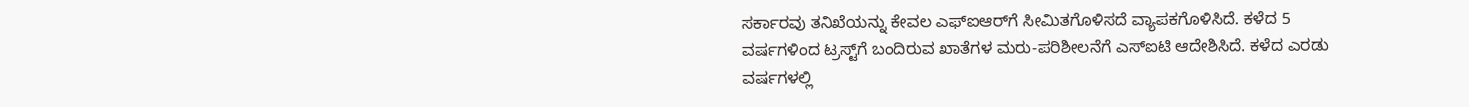ಸರ್ಕಾರವು ತನಿಖೆಯನ್ನು ಕೇವಲ ಎಫ್‌ಐಆರ್‌ಗೆ ಸೀಮಿತಗೊಳಿಸದೆ ವ್ಯಾಪಕಗೊಳಿಸಿದೆ. ಕಳೆದ 5 ವರ್ಷಗಳಿಂದ ಟ್ರಸ್ಟ್‌ಗೆ ಬಂದಿರುವ ಖಾತೆಗಳ ಮರು-ಪರಿಶೀಲನೆಗೆ ಎಸ್‌ಐಟಿ ಆದೇಶಿಸಿದೆ. ಕಳೆದ ಎರಡು ವರ್ಷಗಳಲ್ಲಿ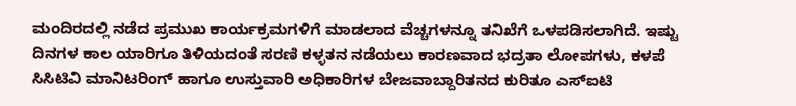ಮಂದಿರದಲ್ಲಿ ನಡೆದ ಪ್ರಮುಖ ಕಾರ್ಯಕ್ರಮಗಳಿಗೆ ಮಾಡಲಾದ ವೆಚ್ಚಗಳನ್ನೂ ತನಿಖೆಗೆ ಒಳಪಡಿಸಲಾಗಿದೆ. ಇಷ್ಟು ದಿನಗಳ ಕಾಲ ಯಾರಿಗೂ ತಿಳಿಯದಂತೆ ಸರಣಿ ಕಳ್ಳತನ ನಡೆಯಲು ಕಾರಣವಾದ ಭದ್ರತಾ ಲೋಪಗಳು, ಕಳಪೆ ಸಿಸಿಟಿವಿ ಮಾನಿಟರಿಂಗ್ ಹಾಗೂ ಉಸ್ತುವಾರಿ ಅಧಿಕಾರಿಗಳ ಬೇಜವಾಬ್ದಾರಿತನದ ಕುರಿತೂ ಎಸ್‌ಐಟಿ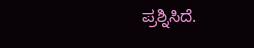ಪ್ರಶ್ನಿಸಿದೆ.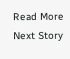Read More
Next Story